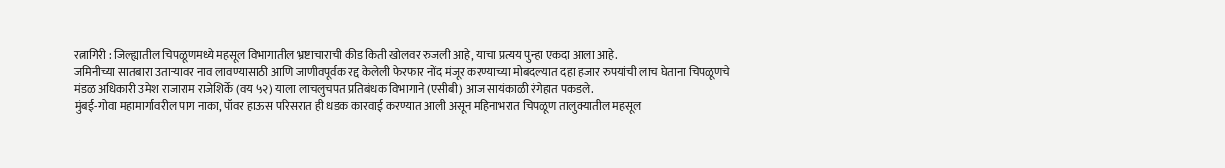रत्नागिरी : जिल्ह्यातील चिपळूणमध्ये महसूल विभागातील भ्रष्टाचाराची कीड किती खोलवर रुजली आहे, याचा प्रत्यय पुन्हा एकदा आला आहे.
जमिनीच्या सातबारा उताऱ्यावर नाव लावण्यासाठी आणि जाणीवपूर्वक रद्द केलेली फेरफार नोंद मंजूर करण्याच्या मोबदल्यात दहा हजार रुपयांची लाच घेताना चिपळूणचे मंडळ अधिकारी उमेश राजाराम राजेशिर्के (वय ५२) याला लाचलुचपत प्रतिबंधक विभागाने (एसीबी) आज सायंकाळी रंगेहात पकडले.
मुंबई-गोवा महामार्गावरील पाग नाका, पॉवर हाऊस परिसरात ही धडक कारवाई करण्यात आली असून महिनाभरात चिपळूण तालुक्यातील महसूल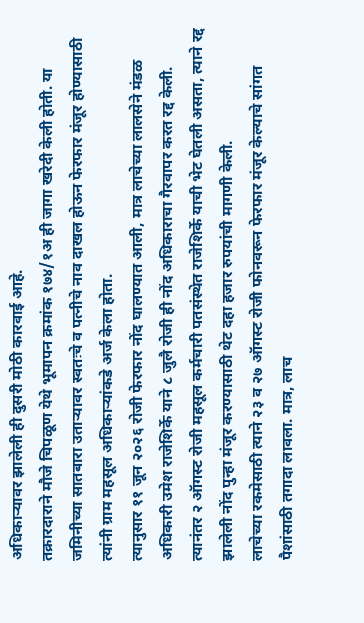अधिकाऱ्यावर झालेली ही दुसरी मोठी कारवाई आहे.
तक्रारदाराने मौजे चिपळूण येथे भूमापन क्रमांक १७४/१अ ही जागा खरेदी केली होती. या जमिनीच्या सातबारा उताऱ्यावर स्वतःचे व पत्नीचे नाव दाखल होऊन फेरफार मंजूर होण्यासाठी त्यांनी ग्राम महसूल अधिकाऱ्यांकडे अर्ज केला होता.
त्यानुसार ११ जून २०२६ रोजी फेरफार नोंद घालण्यात आली, मात्र लाचेच्या लालसेने मंडळ अधिकारी उमेश राजेशिर्के याने ८ जुलै रोजी ही नोंद अधिकाराचा गैरवापर करत रद्द केली.
त्यानंतर २ ऑगस्ट रोजी महसूल कर्मचारी पतसंस्थेत राजेशिर्के याची भेट घेतली असता, त्याने रद्द झालेली नोंद पुन्हा मंजूर करण्यासाठी थेट दहा हजार रुपयांची मागणी केली.
लाचेच्या रकमेसाठी त्याने २३ व २७ ऑगस्ट रोजी फोनवरून फेरफार मंजूर केल्याचे सांगत पैशांसाठी तगादा लावला. मात्र, लाच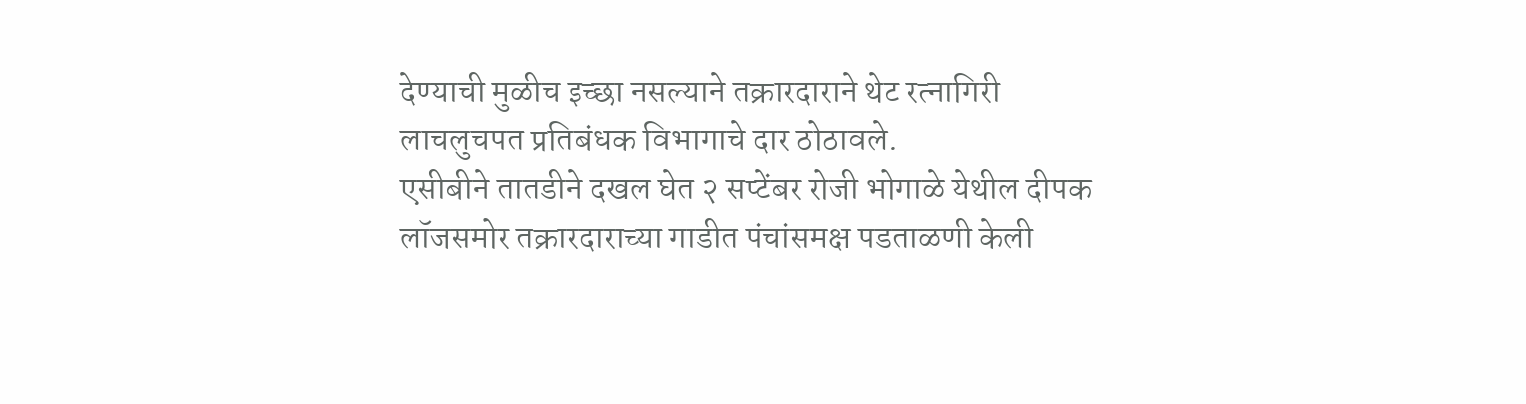देण्याची मुळीच इच्छा नसल्याने तक्रारदाराने थेट रत्नागिरी लाचलुचपत प्रतिबंधक विभागाचे दार ठोठावले.
एसीबीने तातडीने दखल घेत २ सप्टेंबर रोजी भोगाळे येथील दीपक लॉजसमोर तक्रारदाराच्या गाडीत पंचांसमक्ष पडताळणी केली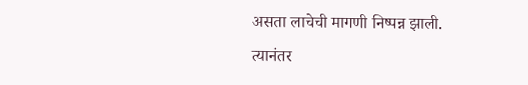असता लाचेची मागणी निष्पन्न झाली.
त्यानंतर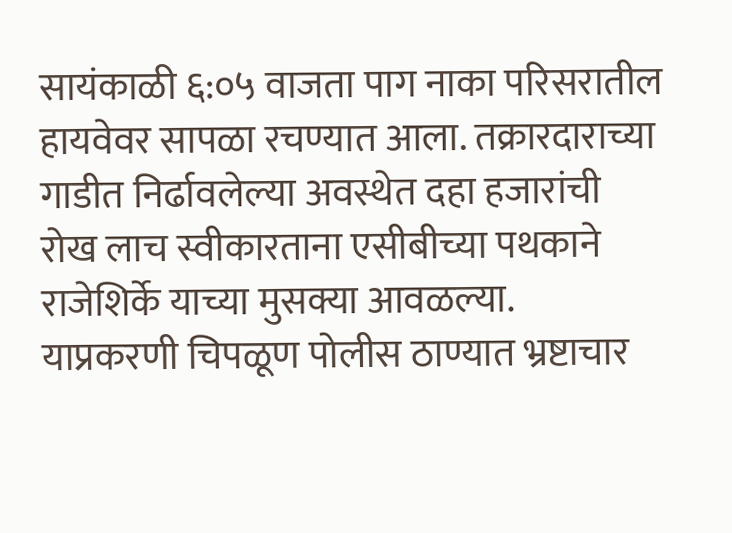सायंकाळी ६:०५ वाजता पाग नाका परिसरातील हायवेवर सापळा रचण्यात आला. तक्रारदाराच्या गाडीत निर्ढावलेल्या अवस्थेत दहा हजारांची रोख लाच स्वीकारताना एसीबीच्या पथकाने राजेशिर्के याच्या मुसक्या आवळल्या.
याप्रकरणी चिपळूण पोलीस ठाण्यात भ्रष्टाचार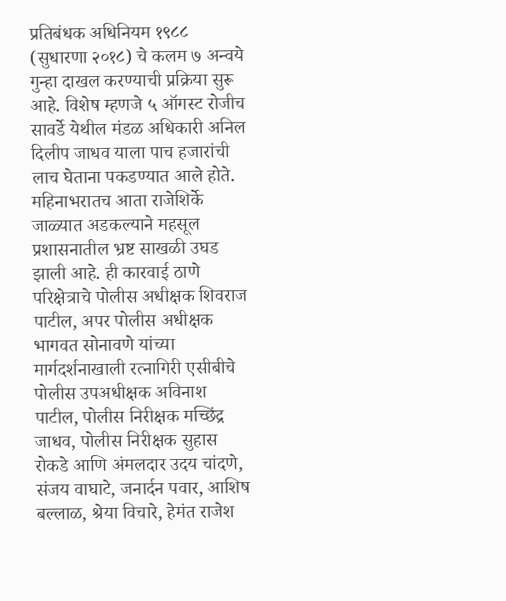प्रतिबंधक अधिनियम १९८८ (सुधारणा २०१८) चे कलम ७ अन्वये गुन्हा दाखल करण्याची प्रक्रिया सुरू आहे. विशेष म्हणजे ५ ऑगस्ट रोजीच सावर्डे येथील मंडळ अधिकारी अनिल दिलीप जाधव याला पाच हजारांची लाच घेताना पकडण्यात आले होते.
महिनाभरातच आता राजेशिर्के जाळ्यात अडकल्याने महसूल प्रशासनातील भ्रष्ट साखळी उघड झाली आहे. ही कारवाई ठाणे परिक्षेत्राचे पोलीस अधीक्षक शिवराज पाटील, अपर पोलीस अधीक्षक भागवत सोनावणे यांच्या मार्गदर्शनाखाली रत्नागिरी एसीबीचे पोलीस उपअधीक्षक अविनाश पाटील, पोलीस निरीक्षक मच्छिंद्र जाधव, पोलीस निरीक्षक सुहास रोकडे आणि अंमलदार उदय चांदणे, संजय वाघाटे, जनार्दन पवार, आशिष बल्लाळ, श्रेया विचारे, हेमंत राजेश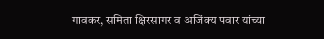गावकर, समिता क्षिरसागर व अजिंक्य पवार यांच्या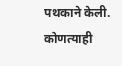पथकाने केली.
कोणत्याही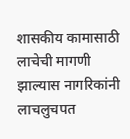शासकीय कामासाठी लाचेची मागणी झाल्यास नागरिकांनी लाचलुचपत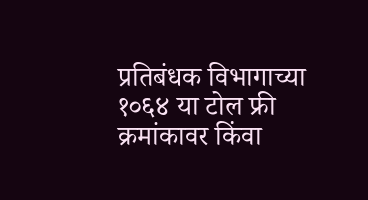प्रतिबंधक विभागाच्या १०६४ या टोल फ्री क्रमांकावर किंवा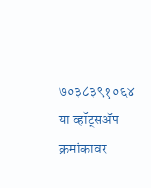७०३८३९१०६४ या व्हॉट्सॲप क्रमांकावर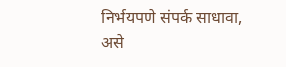निर्भयपणे संपर्क साधावा, असे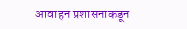आवाहन प्रशासनाकडून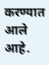करण्यात आले आहे.